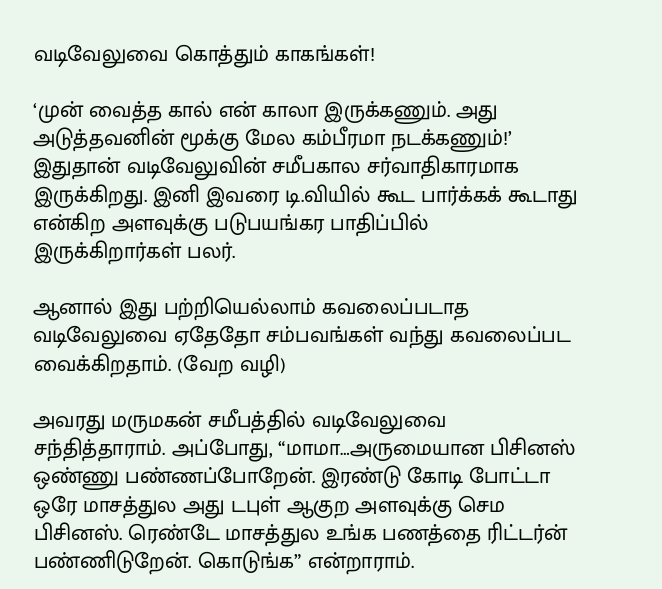வடிவேலுவை கொத்தும் காகங்கள்!

‘முன் வைத்த கால் என் காலா இருக்கணும். அது அடுத்தவனின் மூக்கு மேல கம்பீரமா நடக்கணும்!’ இதுதான் வடிவேலுவின் சமீபகால சர்வாதிகாரமாக இருக்கிறது. இனி இவரை டி.வியில் கூட பார்க்கக் கூடாது என்கிற அளவுக்கு படுபயங்கர பாதிப்பில் இருக்கிறார்கள் பலர்.

ஆனால் இது பற்றியெல்லாம் கவலைப்படாத வடிவேலுவை ஏதேதோ சம்பவங்கள் வந்து கவலைப்பட வைக்கிறதாம். (வேற வழி)

அவரது மருமகன் சமீபத்தில் வடிவேலுவை சந்தித்தாராம். அப்போது, “மாமா…அருமையான பிசினஸ் ஒண்ணு பண்ணப்போறேன். இரண்டு கோடி போட்டா ஒரே மாசத்துல அது டபுள் ஆகுற அளவுக்கு செம பிசினஸ். ரெண்டே மாசத்துல உங்க பணத்தை ரிட்டர்ன் பண்ணிடுறேன். கொடுங்க” என்றாராம்.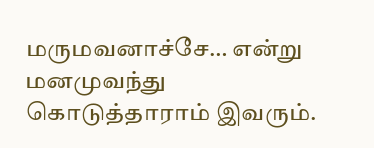மருமவனாச்சே… என்று மனமுவந்து கொடுத்தாராம் இவரும்.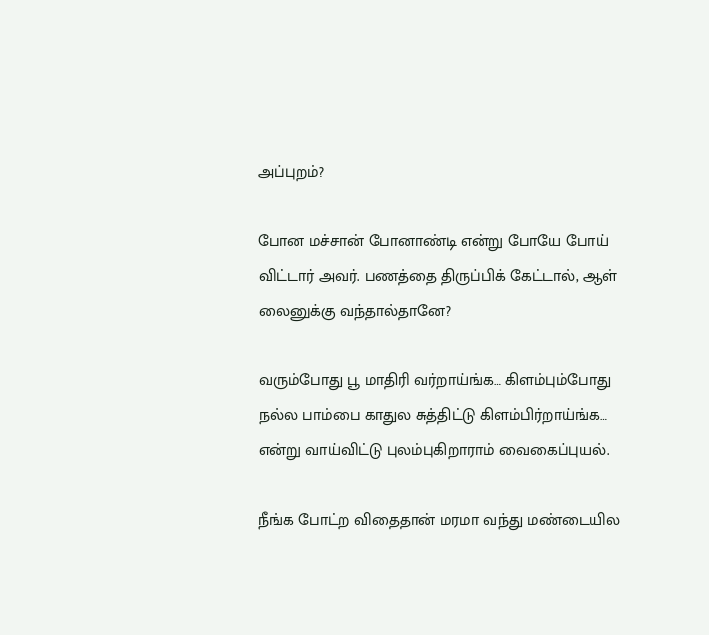அப்புறம்?

போன மச்சான் போனாண்டி என்று போயே போய் விட்டார் அவர். பணத்தை திருப்பிக் கேட்டால், ஆள் லைனுக்கு வந்தால்தானே?

வரும்போது பூ மாதிரி வர்றாய்ங்க… கிளம்பும்போது நல்ல பாம்பை காதுல சுத்திட்டு கிளம்பிர்றாய்ங்க… என்று வாய்விட்டு புலம்புகிறாராம் வைகைப்புயல்.

நீங்க போட்ற விதைதான் மரமா வந்து மண்டையில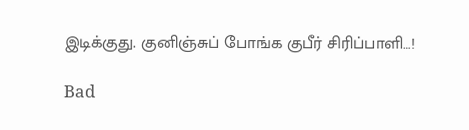இடிக்குது. குனிஞ்சுப் போங்க குபீர் சிரிப்பாளி…!

Bad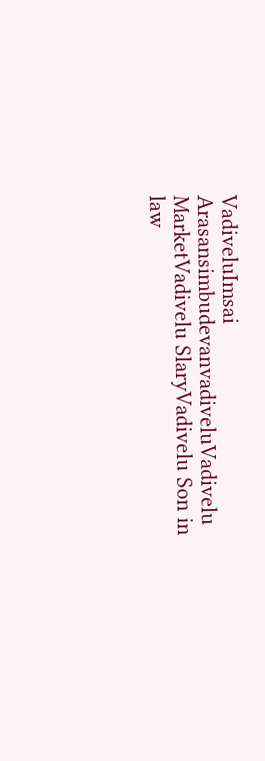VadiveluImsai ArasansimbudevanvadiveluVadivelu MarketVadivelu SlaryVadivelu Son in law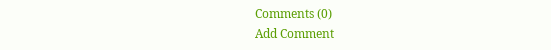Comments (0)
Add Comment